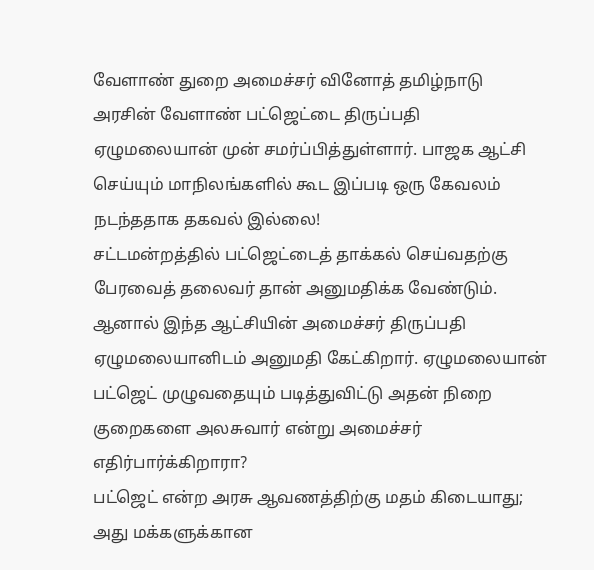வேளாண் துறை அமைச்சர் வினோத் தமிழ்நாடு அரசின் வேளாண் பட்ஜெட்டை திருப்பதி ஏழுமலையான் முன் சமர்ப்பித்துள்ளார். பாஜக ஆட்சி செய்யும் மாநிலங்களில் கூட இப்படி ஒரு கேவலம் நடந்ததாக தகவல் இல்லை!
சட்டமன்றத்தில் பட்ஜெட்டைத் தாக்கல் செய்வதற்கு பேரவைத் தலைவர் தான் அனுமதிக்க வேண்டும். ஆனால் இந்த ஆட்சியின் அமைச்சர் திருப்பதி ஏழுமலையானிடம் அனுமதி கேட்கிறார். ஏழுமலையான் பட்ஜெட் முழுவதையும் படித்துவிட்டு அதன் நிறை குறைகளை அலசுவார் என்று அமைச்சர் எதிர்பார்க்கிறாரா?
பட்ஜெட் என்ற அரசு ஆவணத்திற்கு மதம் கிடையாது; அது மக்களுக்கான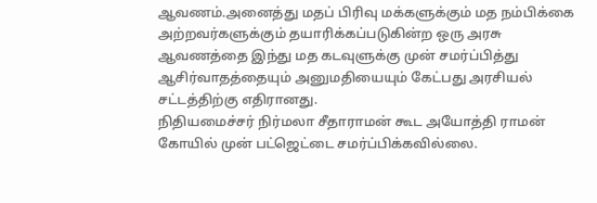ஆவணம்.அனைத்து மதப் பிரிவு மக்களுக்கும் மத நம்பிக்கை அற்றவர்களுக்கும் தயாரிக்கப்படுகின்ற ஒரு அரசு ஆவணத்தை இந்து மத கடவுளுக்கு முன் சமர்ப்பித்து ஆசிர்வாதத்தையும் அனுமதியையும் கேட்பது அரசியல் சட்டத்திற்கு எதிரானது.
நிதியமைச்சர் நிர்மலா சீதாராமன் கூட அயோத்தி ராமன் கோயில் முன் பட்ஜெட்டை சமர்ப்பிக்கவில்லை.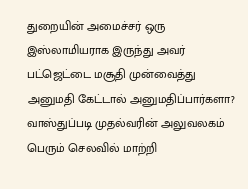துறையின் அமைச்சர் ஒரு இஸ்லாமியராக இருந்து அவர் பட்ஜெட்டை மசூதி முன்வைத்து அனுமதி கேட்டால் அனுமதிப்பார்களா? வாஸ்துப்படி முதல்வரின் அலுவலகம் பெரும் செலவில் மாற்றி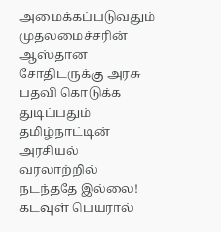அமைக்கப்படுவதும் முதலமைச்சரின் ஆஸ்தான சோதிடருக்கு அரசு பதவி கொடுக்க துடிப்பதும் தமிழ்நாட்டின் அரசியல் வரலாற்றில் நடந்ததே இல்லை! கடவுள் பெயரால்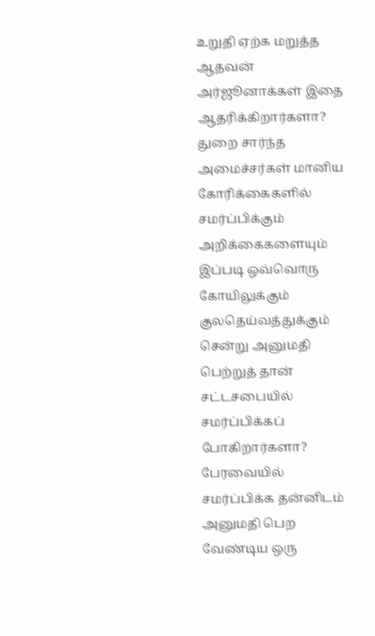உறுதி ஏற்க மறுத்த ஆதவன் அர்ஜூனாக்கள் இதை ஆதரிக்கிறார்களா?
துறை சார்ந்த அமைச்சர்கள் மானிய கோரிக்கைகளில் சமர்ப்பிக்கும் அறிக்கைகளையும் இப்படி ஒவ்வொரு கோயிலுக்கும் குலதெய்வத்துக்கும் சென்று அனுமதி பெற்றுத் தான் சட்டசபையில் சமர்ப்பிக்கப் போகிறார்களா?
பேரவையில் சமர்ப்பிக்க தன்னிடம் அனுமதி பெற வேண்டிய ஒரு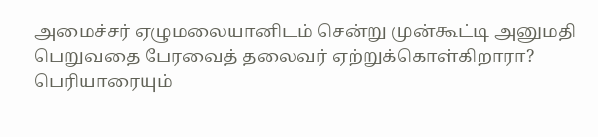அமைச்சர் ஏழுமலையானிடம் சென்று முன்கூட்டி அனுமதி பெறுவதை பேரவைத் தலைவர் ஏற்றுக்கொள்கிறாரா?
பெரியாரையும்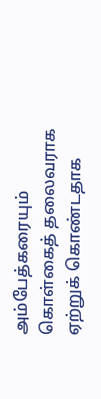அம்பேத்கரையும் கொள்கைத் தலைவராக ஏற்றுக் கொண்டதாக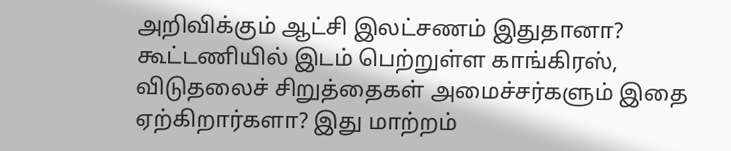அறிவிக்கும் ஆட்சி இலட்சணம் இதுதானா?
கூட்டணியில் இடம் பெற்றுள்ள காங்கிரஸ், விடுதலைச் சிறுத்தைகள் அமைச்சர்களும் இதை ஏற்கிறார்களா? இது மாற்றம்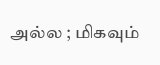அல்ல ; மிகவும்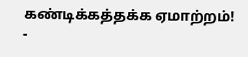கண்டிக்கத்தக்க ஏமாற்றம்!
-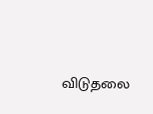விடுதலை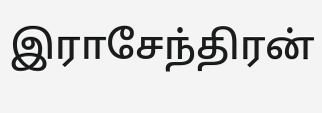இராசேந்திரன்